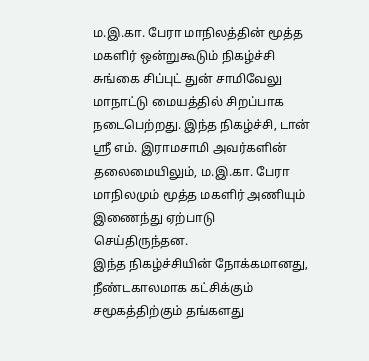ம.இ.கா. பேரா மாநிலத்தின் மூத்த மகளிர் ஒன்றுகூடும் நிகழ்ச்சி சுங்கை சிப்புட் துன் சாமிவேலு மாநாட்டு மையத்தில் சிறப்பாக நடைபெற்றது. இந்த நிகழ்ச்சி, டான் ஸ்ரீ எம். இராமசாமி அவர்களின் தலைமையிலும், ம.இ.கா. பேரா மாநிலமும் மூத்த மகளிர் அணியும் இணைந்து ஏற்பாடு செய்திருந்தன.
இந்த நிகழ்ச்சியின் நோக்கமானது, நீண்டகாலமாக கட்சிக்கும் சமூகத்திற்கும் தங்களது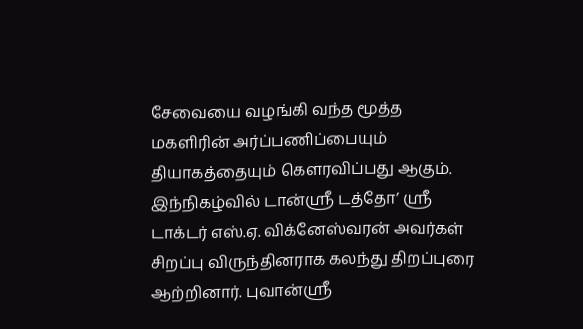சேவையை வழங்கி வந்த மூத்த மகளிரின் அர்ப்பணிப்பையும் தியாகத்தையும் கௌரவிப்பது ஆகும்.
இந்நிகழ்வில் டான்ஸ்ரீ டத்தோ’ ஸ்ரீ டாக்டர் எஸ்.ஏ. விக்னேஸ்வரன் அவர்கள் சிறப்பு விருந்தினராக கலந்து திறப்புரை ஆற்றினார். புவான்ஸ்ரீ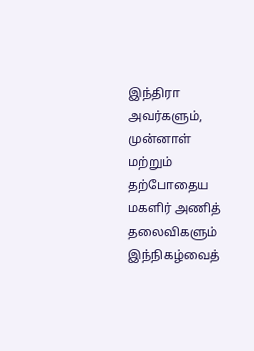இந்திரா அவர்களும், முன்னாள் மற்றும் தற்போதைய மகளிர் அணித் தலைவிகளும் இந்நிகழ்வைத்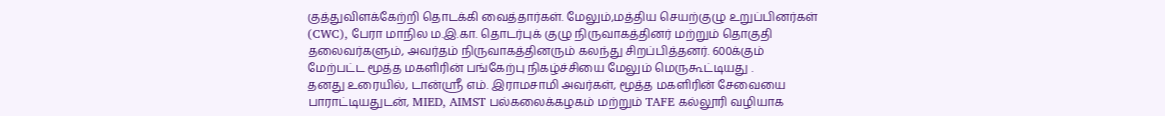குத்துவிளக்கேற்றி தொடக்கி வைத்தார்கள். மேலும்,மத்திய செயற்குழு உறுப்பினர்கள் (CWC), பேரா மாநில ம.இ.கா. தொடர்புக் குழு நிருவாகத்தினர் மற்றும் தொகுதி தலைவர்களும், அவர்தம் நிருவாகத்தினரும் கலந்து சிறப்பித்தனர். 600க்கும் மேற்பட்ட மூத்த மகளிரின் பங்கேற்பு நிகழ்ச்சியை மேலும் மெருகூட்டியது .
தனது உரையில், டான்ஸ்ரீ எம். இராமசாமி அவர்கள், மூத்த மகளிரின் சேவையை பாராட்டியதுடன், MIED, AIMST பல்கலைக்கழகம் மற்றும் TAFE கல்லூரி வழியாக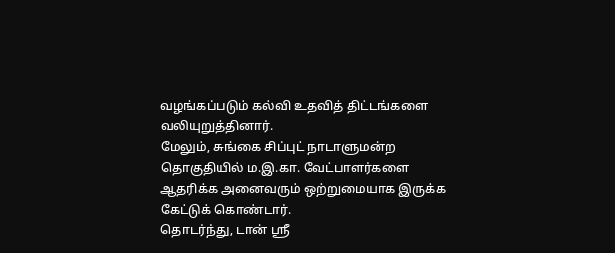வழங்கப்படும் கல்வி உதவித் திட்டங்களை
வலியுறுத்தினார்.
மேலும், சுங்கை சிப்புட் நாடாளுமன்ற தொகுதியில் ம.இ.கா. வேட்பாளர்களை ஆதரிக்க அனைவரும் ஒற்றுமையாக இருக்க கேட்டுக் கொண்டார்.
தொடர்ந்து, டான் ஸ்ரீ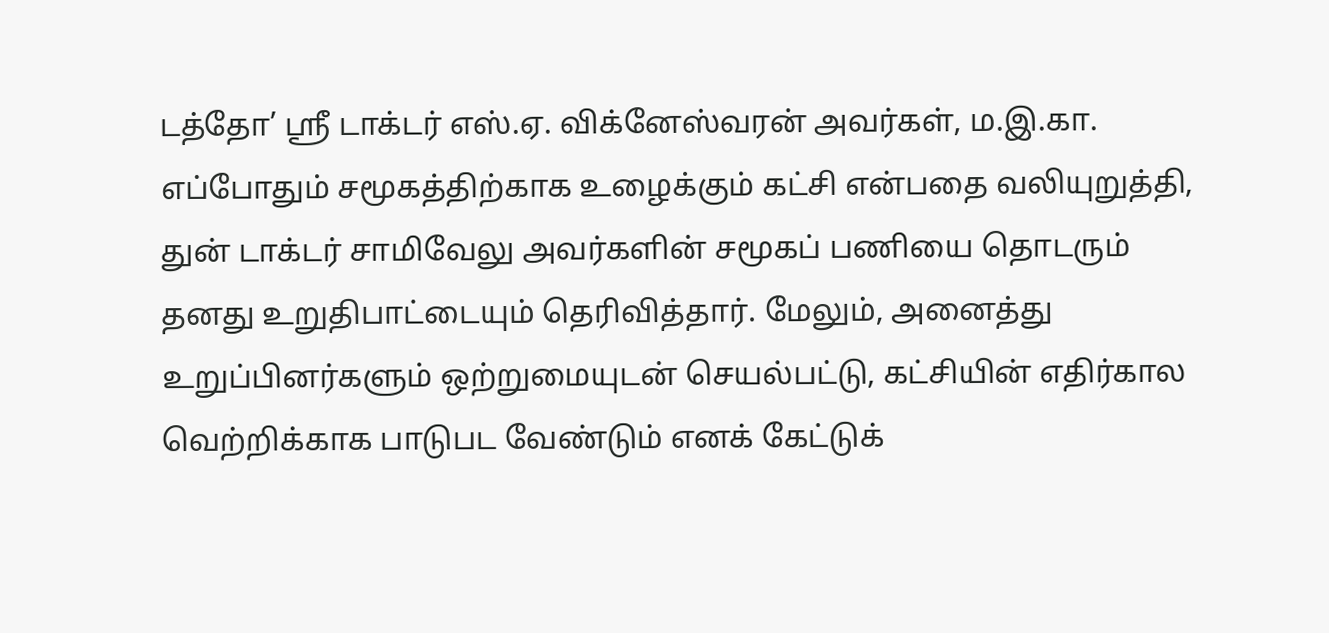டத்தோ’ ஸ்ரீ டாக்டர் எஸ்.ஏ. விக்னேஸ்வரன் அவர்கள், ம.இ.கா. எப்போதும் சமூகத்திற்காக உழைக்கும் கட்சி என்பதை வலியுறுத்தி, துன் டாக்டர் சாமிவேலு அவர்களின் சமூகப் பணியை தொடரும் தனது உறுதிபாட்டையும் தெரிவித்தார். மேலும், அனைத்து உறுப்பினர்களும் ஒற்றுமையுடன் செயல்பட்டு, கட்சியின் எதிர்கால வெற்றிக்காக பாடுபட வேண்டும் எனக் கேட்டுக்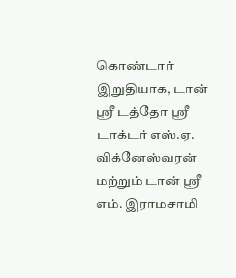கொண்டார்
இறுதியாக, டான் ஸ்ரீ டத்தோ ஶ்ரீ டாக்டர் எஸ்.ஏ. விக்னேஸ்வரன் மற்றும் டான் ஸ்ரீ எம். இராமசாமி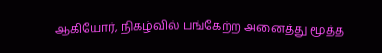ஆகியோர், நிகழ்வில் பங்கேற்ற அனைத்து மூத்த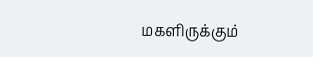மகளிருக்கும்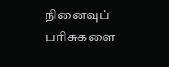நினைவுப் பரிசுகளை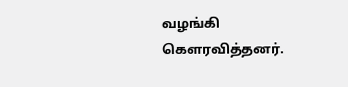வழங்கி கௌரவித்தனர்.